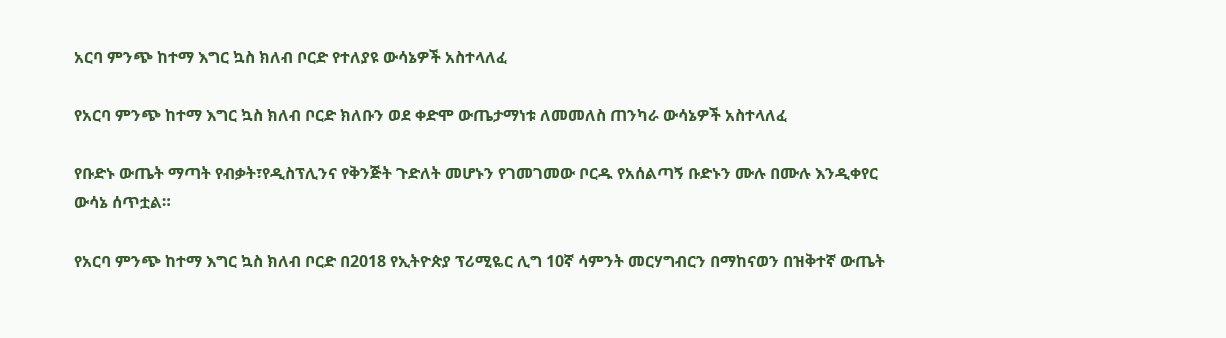አርባ ምንጭ ከተማ እግር ኳስ ክለብ ቦርድ የተለያዩ ውሳኔዎች አስተላለፈ

የአርባ ምንጭ ከተማ እግር ኳስ ክለብ ቦርድ ክለቡን ወደ ቀድሞ ውጤታማነቱ ለመመለስ ጠንካራ ውሳኔዎች አስተላለፈ

የቡድኑ ውጤት ማጣት የብቃት፣የዲስፕሊንና የቅንጅት ጉድለት መሆኑን የገመገመው ቦርዱ የአሰልጣኝ ቡድኑን ሙሉ በሙሉ እንዲቀየር ውሳኔ ሰጥቷል።

የአርባ ምንጭ ከተማ እግር ኳስ ክለብ ቦርድ በ2018 የኢትዮጵያ ፕሪሚዬር ሊግ 10ኛ ሳምንት መርሃግብርን በማከናወን በዝቅተኛ ውጤት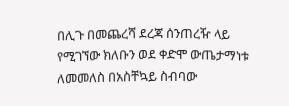በሊጉ በመጨረሻ ደረጃ ሰንጠረዥ ላይ የሚገኘው ክለቡን ወደ ቀድሞ ውጤታማነቱ ለመመለስ በአስቸኳይ ስብባው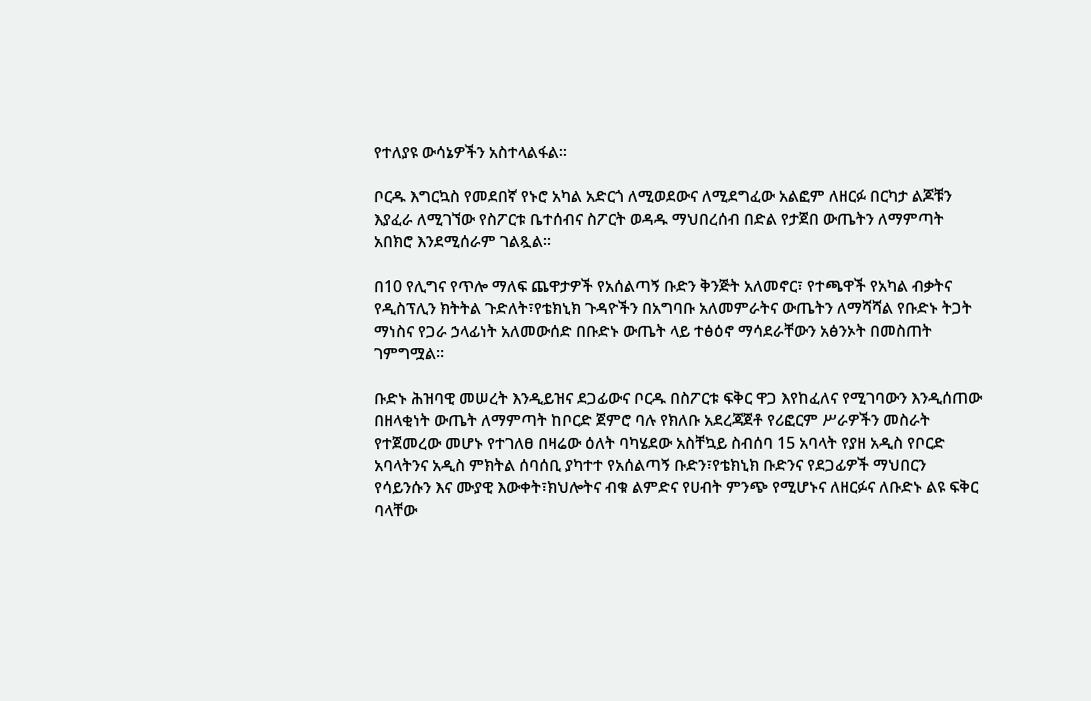የተለያዩ ውሳኔዎችን አስተላልፋል።

ቦርዱ እግርኳስ የመደበኛ የኑሮ አካል አድርጎ ለሚወደውና ለሚደግፈው አልፎም ለዘርፉ በርካታ ልጆቹን እያፈራ ለሚገኘው የስፖርቱ ቤተሰብና ስፖርት ወዳዱ ማህበረሰብ በድል የታጀበ ውጤትን ለማምጣት አበክሮ እንደሚሰራም ገልጿል።

በ10 የሊግና የጥሎ ማለፍ ጨዋታዎች የአሰልጣኝ ቡድን ቅንጅት አለመኖር፣ የተጫዋች የአካል ብቃትና የዲስፕሊን ክትትል ጉድለት፣የቴክኒክ ጉዳዮችን በአግባቡ አለመምራትና ውጤትን ለማሻሻል የቡድኑ ትጋት ማነስና የጋራ ኃላፊነት አለመውሰድ በቡድኑ ውጤት ላይ ተፅዕኖ ማሳደራቸውን አፅንኦት በመስጠት ገምግሟል።

ቡድኑ ሕዝባዊ መሠረት እንዲይዝና ደጋፊውና ቦርዱ በስፖርቱ ፍቅር ዋጋ እየከፈለና የሚገባውን እንዲሰጠው በዘላቂነት ውጤት ለማምጣት ከቦርድ ጀምሮ ባሉ የክለቡ አደረጃጀቶ የሪፎርም ሥራዎችን መስራት የተጀመረው መሆኑ የተገለፀ በዛሬው ዕለት ባካሄደው አስቸኳይ ስብሰባ 15 አባላት የያዘ አዲስ የቦርድ አባላትንና አዲስ ምክትል ሰባሰቢ ያካተተ የአሰልጣኝ ቡድን፣የቴክኒክ ቡድንና የደጋፊዎች ማህበርን የሳይንሱን እና ሙያዊ እውቀት፣ክህሎትና ብቁ ልምድና የሀብት ምንጭ የሚሆኑና ለዘርፉና ለቡድኑ ልዩ ፍቅር ባላቸው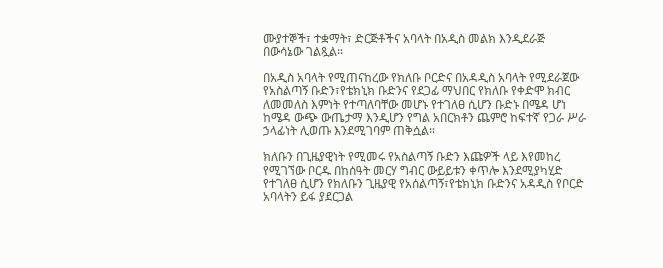ሙያተኞች፣ ተቋማት፣ ድርጅቶችና አባላት በአዲስ መልክ እንዲደራጅ በውሳኔው ገልጿል።

በአዲስ አባላት የሚጠናከረው የክለቡ ቦርድና በአዳዲስ አባላት የሚደራጀው የአስልጣኝ ቡድን፣የቴክኒክ ቡድንና የደጋፊ ማህበር የክለቡ የቀድሞ ክብር ለመመለስ እምነት የተጣለባቸው መሆኑ የተገለፀ ሲሆን ቡድኑ በሜዳ ሆነ ከሜዳ ውጭ ውጤታማ እንዲሆን የግል አበርክቶን ጨምሮ ከፍተኛ የጋራ ሥራ ኃላፊነት ሊወጡ እንደሚገባም ጠቅሷል።

ክለቡን በጊዜያዊነት የሚመሩ የአስልጣኝ ቡድን እጩዎች ላይ እየመከረ የሚገኘው ቦርዱ በከሰዓት መርሃ ግብር ውይይቱን ቀጥሎ እንደሚያካሂድ የተገለፀ ሲሆን የክለቡን ጊዜያዊ የአሰልጣኝ፣የቴክኒክ ቡድንና አዳዲስ የቦርድ አባላትን ይፋ ያደርጋል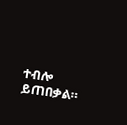ተብሎ ይጠበቃል።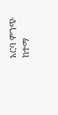አርባ ምንጭ ከተማ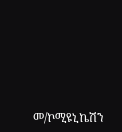መ/ኮሚዩኒኬሽን